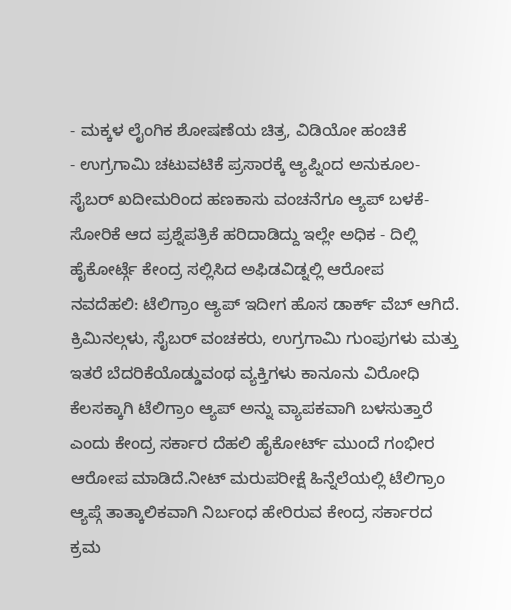- ಮಕ್ಕಳ ಲೈಂಗಿಕ ಶೋಷಣೆಯ ಚಿತ್ರ, ವಿಡಿಯೋ ಹಂಚಿಕೆ
- ಉಗ್ರಗಾಮಿ ಚಟುವಟಿಕೆ ಪ್ರಸಾರಕ್ಕೆ ಆ್ಯಪ್ನಿಂದ ಅನುಕೂಲ- ಸೈಬರ್ ಖದೀಮರಿಂದ ಹಣಕಾಸು ವಂಚನೆಗೂ ಆ್ಯಪ್ ಬಳಕೆ- ಸೋರಿಕೆ ಆದ ಪ್ರಶ್ನೆಪತ್ರಿಕೆ ಹರಿದಾಡಿದ್ದು ಇಲ್ಲೇ ಅಧಿಕ - ದಿಲ್ಲಿ ಹೈಕೋರ್ಟ್ಗೆ ಕೇಂದ್ರ ಸಲ್ಲಿಸಿದ ಅಫಿಡವಿಡ್ನಲ್ಲಿ ಆರೋಪ
ನವದೆಹಲಿ: ಟೆಲಿಗ್ರಾಂ ಆ್ಯಪ್ ಇದೀಗ ಹೊಸ ಡಾರ್ಕ್ ವೆಬ್ ಆಗಿದೆ. ಕ್ರಿಮಿನಲ್ಗಳು, ಸೈಬರ್ ವಂಚಕರು, ಉಗ್ರಗಾಮಿ ಗುಂಪುಗಳು ಮತ್ತು ಇತರೆ ಬೆದರಿಕೆಯೊಡ್ಡುವಂಥ ವ್ಯಕ್ತಿಗಳು ಕಾನೂನು ವಿರೋಧಿ ಕೆಲಸಕ್ಕಾಗಿ ಟೆಲಿಗ್ರಾಂ ಆ್ಯಪ್ ಅನ್ನು ವ್ಯಾಪಕವಾಗಿ ಬಳಸುತ್ತಾರೆ ಎಂದು ಕೇಂದ್ರ ಸರ್ಕಾರ ದೆಹಲಿ ಹೈಕೋರ್ಟ್ ಮುಂದೆ ಗಂಭೀರ ಆರೋಪ ಮಾಡಿದೆ.ನೀಟ್ ಮರುಪರೀಕ್ಷೆ ಹಿನ್ನೆಲೆಯಲ್ಲಿ ಟೆಲಿಗ್ರಾಂ ಆ್ಯಪ್ಗೆ ತಾತ್ಕಾಲಿಕವಾಗಿ ನಿರ್ಬಂಧ ಹೇರಿರುವ ಕೇಂದ್ರ ಸರ್ಕಾರದ ಕ್ರಮ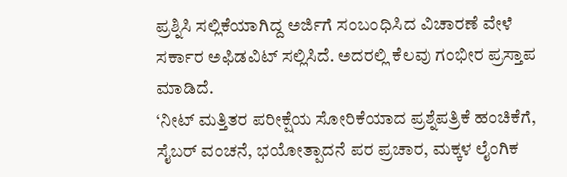ಪ್ರಶ್ನಿಸಿ ಸಲ್ಲಿಕೆಯಾಗಿದ್ದ ಅರ್ಜಿಗೆ ಸಂಬಂಧಿಸಿದ ವಿಚಾರಣೆ ವೇಳೆ ಸರ್ಕಾರ ಅಫಿಡವಿಟ್ ಸಲ್ಲಿಸಿದೆ. ಅದರಲ್ಲಿ ಕೆಲವು ಗಂಭೀರ ಪ್ರಸ್ತಾಪ ಮಾಡಿದೆ.
‘ನೀಟ್ ಮತ್ತಿತರ ಪರೀಕ್ಷೆಯ ಸೋರಿಕೆಯಾದ ಪ್ರಶ್ನೆಪತ್ರಿಕೆ ಹಂಚಿಕೆಗೆ, ಸೈಬರ್ ವಂಚನೆ, ಭಯೋತ್ಪಾದನೆ ಪರ ಪ್ರಚಾರ, ಮಕ್ಕಳ ಲೈಂಗಿಕ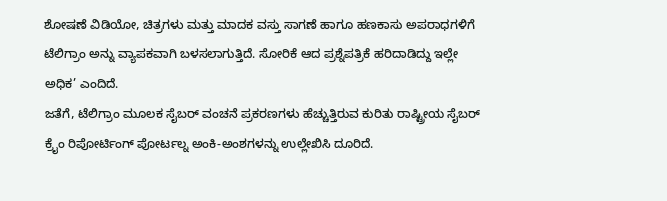ಶೋಷಣೆ ವಿಡಿಯೋ, ಚಿತ್ರಗಳು ಮತ್ತು ಮಾದಕ ವಸ್ತು ಸಾಗಣೆ ಹಾಗೂ ಹಣಕಾಸು ಅಪರಾಧಗಳಿಗೆ ಟೆಲಿಗ್ರಾಂ ಅನ್ನು ವ್ಯಾಪಕವಾಗಿ ಬಳಸಲಾಗುತ್ತಿದೆ. ಸೋರಿಕೆ ಆದ ಪ್ರಶ್ನೆಪತ್ರಿಕೆ ಹರಿದಾಡಿದ್ದು ಇಲ್ಲೇ ಅಧಿಕ’ ಎಂದಿದೆ.
ಜತೆಗೆ, ಟೆಲಿಗ್ರಾಂ ಮೂಲಕ ಸೈಬರ್ ವಂಚನೆ ಪ್ರಕರಣಗಳು ಹೆಚ್ಚುತ್ತಿರುವ ಕುರಿತು ರಾಷ್ಟ್ರೀಯ ಸೈಬರ್ ಕ್ರೈಂ ರಿಪೋರ್ಟಿಂಗ್ ಪೋರ್ಟಲ್ನ ಅಂಕಿ-ಅಂಶಗಳನ್ನು ಉಲ್ಲೇಖಿಸಿ ದೂರಿದೆ.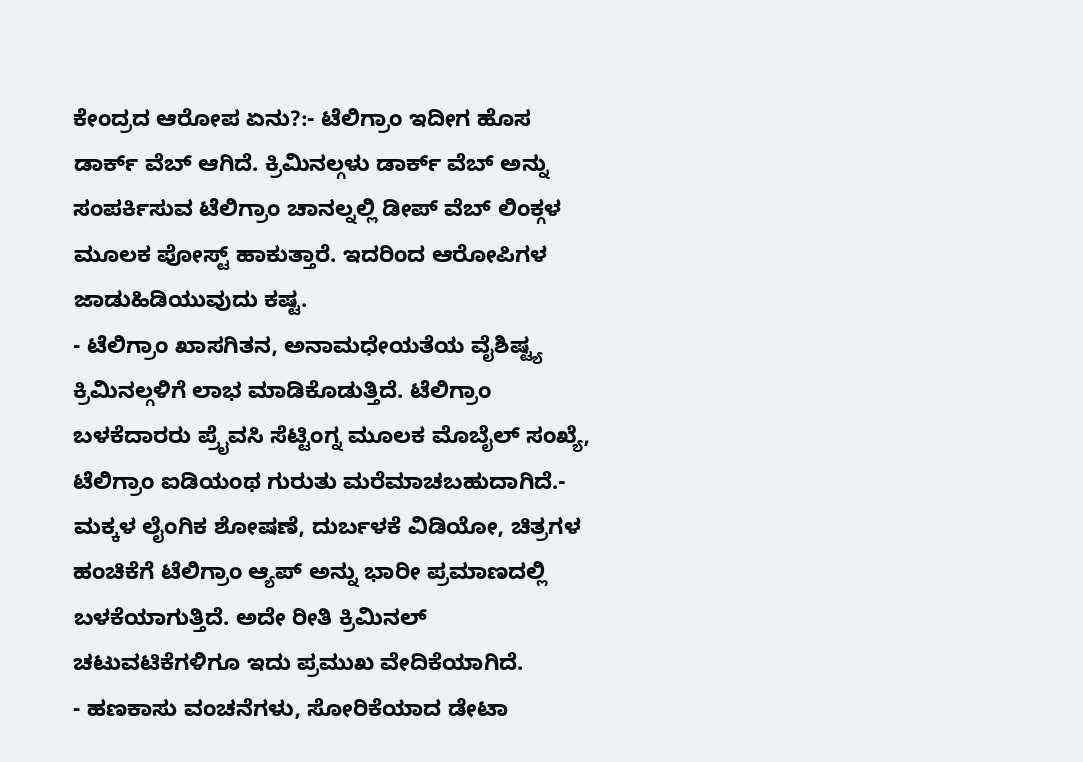ಕೇಂದ್ರದ ಆರೋಪ ಏನು?:- ಟೆಲಿಗ್ರಾಂ ಇದೀಗ ಹೊಸ ಡಾರ್ಕ್ ವೆಬ್ ಆಗಿದೆ. ಕ್ರಿಮಿನಲ್ಗಳು ಡಾರ್ಕ್ ವೆಬ್ ಅನ್ನು ಸಂಪರ್ಕಿಸುವ ಟೆಲಿಗ್ರಾಂ ಚಾನಲ್ನಲ್ಲಿ ಡೀಪ್ ವೆಬ್ ಲಿಂಕ್ಗಳ ಮೂಲಕ ಪೋಸ್ಟ್ ಹಾಕುತ್ತಾರೆ. ಇದರಿಂದ ಆರೋಪಿಗಳ ಜಾಡುಹಿಡಿಯುವುದು ಕಷ್ಟ.
- ಟೆಲಿಗ್ರಾಂ ಖಾಸಗಿತನ, ಅನಾಮಧೇಯತೆಯ ವೈಶಿಷ್ಟ್ಯ ಕ್ರಿಮಿನಲ್ಗಳಿಗೆ ಲಾಭ ಮಾಡಿಕೊಡುತ್ತಿದೆ. ಟೆಲಿಗ್ರಾಂ ಬಳಕೆದಾರರು ಪ್ರೈವಸಿ ಸೆಟ್ಟಿಂಗ್ನ ಮೂಲಕ ಮೊಬೈಲ್ ಸಂಖ್ಯೆ, ಟೆಲಿಗ್ರಾಂ ಐಡಿಯಂಥ ಗುರುತು ಮರೆಮಾಚಬಹುದಾಗಿದೆ.- ಮಕ್ಕಳ ಲೈಂಗಿಕ ಶೋಷಣೆ, ದುರ್ಬಳಕೆ ವಿಡಿಯೋ, ಚಿತ್ರಗಳ ಹಂಚಿಕೆಗೆ ಟೆಲಿಗ್ರಾಂ ಆ್ಯಪ್ ಅನ್ನು ಭಾರೀ ಪ್ರಮಾಣದಲ್ಲಿ ಬಳಕೆಯಾಗುತ್ತಿದೆ. ಅದೇ ರೀತಿ ಕ್ರಿಮಿನಲ್ ಚಟುವಟಿಕೆಗಳಿಗೂ ಇದು ಪ್ರಮುಖ ವೇದಿಕೆಯಾಗಿದೆ.
- ಹಣಕಾಸು ವಂಚನೆಗಳು, ಸೋರಿಕೆಯಾದ ಡೇಟಾ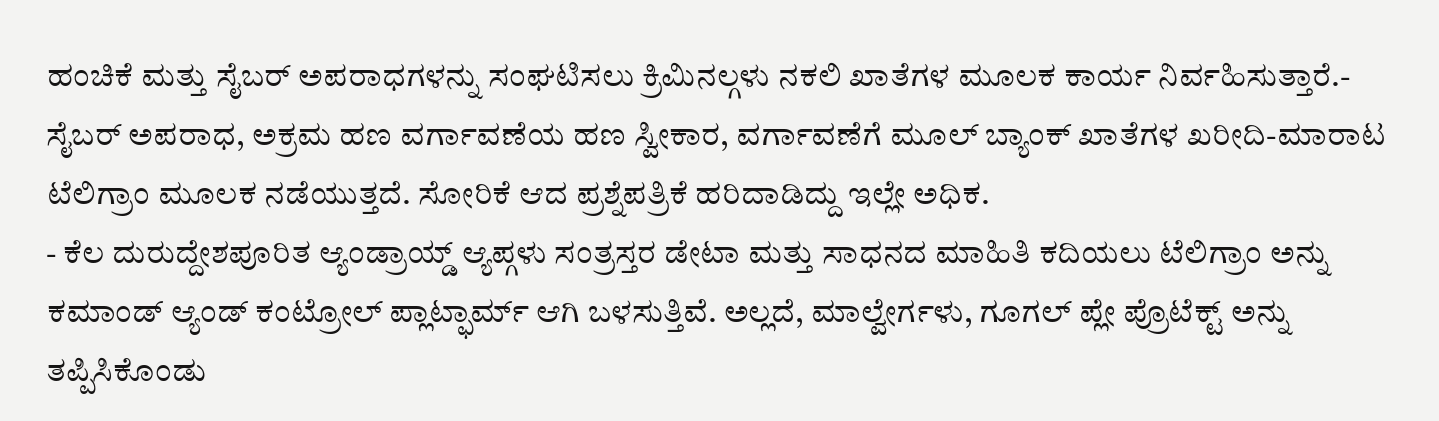ಹಂಚಿಕೆ ಮತ್ತು ಸೈಬರ್ ಅಪರಾಧಗಳನ್ನು ಸಂಘಟಿಸಲು ಕ್ರಿಮಿನಲ್ಗಳು ನಕಲಿ ಖಾತೆಗಳ ಮೂಲಕ ಕಾರ್ಯ ನಿರ್ವಹಿಸುತ್ತಾರೆ.- ಸೈಬರ್ ಅಪರಾಧ, ಅಕ್ರಮ ಹಣ ವರ್ಗಾವಣೆಯ ಹಣ ಸ್ವೀಕಾರ, ವರ್ಗಾವಣೆಗೆ ಮೂಲ್ ಬ್ಯಾಂಕ್ ಖಾತೆಗಳ ಖರೀದಿ-ಮಾರಾಟ ಟೆಲಿಗ್ರಾಂ ಮೂಲಕ ನಡೆಯುತ್ತದೆ. ಸೋರಿಕೆ ಆದ ಪ್ರಶ್ನೆಪತ್ರಿಕೆ ಹರಿದಾಡಿದ್ದು ಇಲ್ಲೇ ಅಧಿಕ.
- ಕೆಲ ದುರುದ್ದೇಶಪೂರಿತ ಆ್ಯಂಡ್ರಾಯ್ಡ್ ಆ್ಯಪ್ಗಳು ಸಂತ್ರಸ್ತರ ಡೇಟಾ ಮತ್ತು ಸಾಧನದ ಮಾಹಿತಿ ಕದಿಯಲು ಟೆಲಿಗ್ರಾಂ ಅನ್ನು ಕಮಾಂಡ್ ಆ್ಯಂಡ್ ಕಂಟ್ರೋಲ್ ಪ್ಲಾಟ್ಫಾರ್ಮ್ ಆಗಿ ಬಳಸುತ್ತಿವೆ. ಅಲ್ಲದೆ, ಮಾಲ್ವೇರ್ಗಳು, ಗೂಗಲ್ ಪ್ಲೇ ಪ್ರೊಟೆಕ್ಟ್ ಅನ್ನು ತಪ್ಪಿಸಿಕೊಂಡು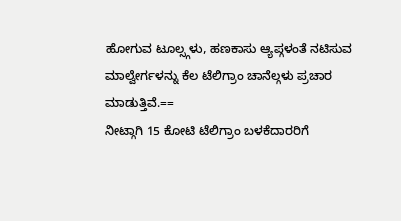ಹೋಗುವ ಟೂಲ್ಸ್ಗಳು, ಹಣಕಾಸು ಆ್ಯಪ್ಗಳಂತೆ ನಟಿಸುವ ಮಾಲ್ವೇರ್ಗಳನ್ನು ಕೆಲ ಟೆಲಿಗ್ರಾಂ ಚಾನೆಲ್ಗಳು ಪ್ರಚಾರ ಮಾಡುತ್ತಿವೆ.==
ನೀಟ್ಗಾಗಿ 15 ಕೋಟಿ ಟೆಲಿಗ್ರಾಂ ಬಳಕೆದಾರರಿಗೆ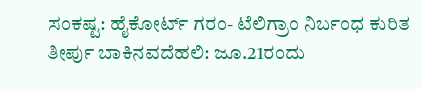ಸಂಕಷ್ಟ: ಹೈಕೋರ್ಟ್ ಗರಂ- ಟೆಲಿಗ್ರಾಂ ನಿರ್ಬಂಧ ಕುರಿತ ತೀರ್ಪು ಬಾಕಿನವದೆಹಲಿ: ಜೂ.21ರಂದು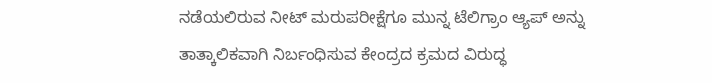ನಡೆಯಲಿರುವ ನೀಟ್ ಮರುಪರೀಕ್ಷೆಗೂ ಮುನ್ನ ಟೆಲಿಗ್ರಾಂ ಆ್ಯಪ್ ಅನ್ನು ತಾತ್ಕಾಲಿಕವಾಗಿ ನಿರ್ಬಂಧಿಸುವ ಕೇಂದ್ರದ ಕ್ರಮದ ವಿರುದ್ಧ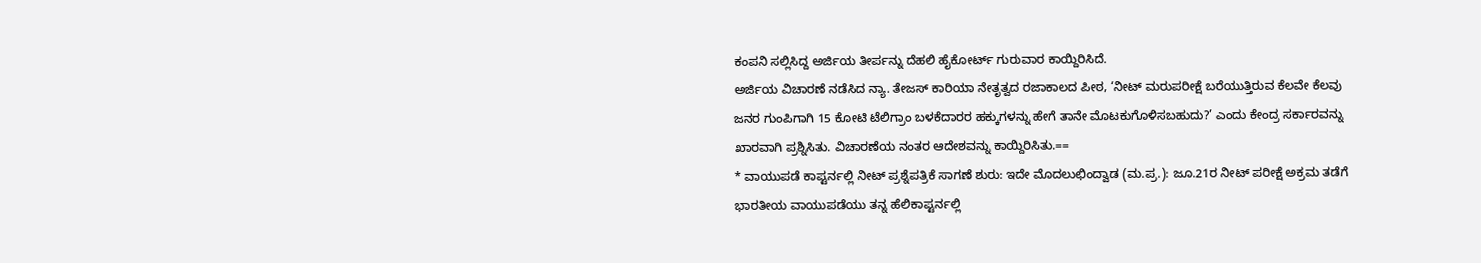ಕಂಪನಿ ಸಲ್ಲಿಸಿದ್ದ ಅರ್ಜಿಯ ತೀರ್ಪನ್ನು ದೆಹಲಿ ಹೈಕೋರ್ಟ್ ಗುರುವಾರ ಕಾಯ್ದಿರಿಸಿದೆ.
ಅರ್ಜಿಯ ವಿಚಾರಣೆ ನಡೆಸಿದ ನ್ಯಾ. ತೇಜಸ್ ಕಾರಿಯಾ ನೇತೃತ್ವದ ರಜಾಕಾಲದ ಪೀಠ, ‘ನೀಟ್ ಮರುಪರೀಕ್ಷೆ ಬರೆಯುತ್ತಿರುವ ಕೆಲವೇ ಕೆಲವು ಜನರ ಗುಂಪಿಗಾಗಿ 15 ಕೋಟಿ ಟೆಲಿಗ್ರಾಂ ಬಳಕೆದಾರರ ಹಕ್ಕುಗಳನ್ನು ಹೇಗೆ ತಾನೇ ಮೊಟಕುಗೊಳಿಸಬಹುದು?’ ಎಂದು ಕೇಂದ್ರ ಸರ್ಕಾರವನ್ನು ಖಾರವಾಗಿ ಪ್ರಶ್ನಿಸಿತು. ವಿಚಾರಣೆಯ ನಂತರ ಆದೇಶವನ್ನು ಕಾಯ್ದಿರಿಸಿತು.==
* ವಾಯುಪಡೆ ಕಾಪ್ಟರ್ನಲ್ಲಿ ನೀಟ್ ಪ್ರಶ್ನೆಪತ್ರಿಕೆ ಸಾಗಣೆ ಶುರು: ಇದೇ ಮೊದಲುಛಿಂದ್ವಾಡ (ಮ.ಪ್ರ.): ಜೂ.21ರ ನೀಟ್ ಪರೀಕ್ಷೆ ಅಕ್ರಮ ತಡೆಗೆ ಭಾರತೀಯ ವಾಯುಪಡೆಯು ತನ್ನ ಹೆಲಿಕಾಪ್ಟರ್ನಲ್ಲಿ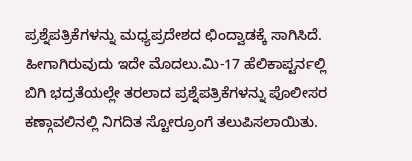ಪ್ರಶ್ನೆಪತ್ರಿಕೆಗಳನ್ನು ಮಧ್ಯಪ್ರದೇಶದ ಛಿಂದ್ವಾಡಕ್ಕೆ ಸಾಗಿಸಿದೆ. ಹೀಗಾಗಿರುವುದು ಇದೇ ಮೊದಲು.ಮಿ-17 ಹೆಲಿಕಾಪ್ಟರ್ನಲ್ಲಿ ಬಿಗಿ ಭದ್ರತೆಯಲ್ಲೇ ತರಲಾದ ಪ್ರಶ್ನೆಪತ್ರಿಕೆಗಳನ್ನು ಪೊಲೀಸರ ಕಣ್ಗಾವಲಿನಲ್ಲಿ ನಿಗದಿತ ಸ್ಟೋರ್ರೂಂಗೆ ತಲುಪಿಸಲಾಯಿತು.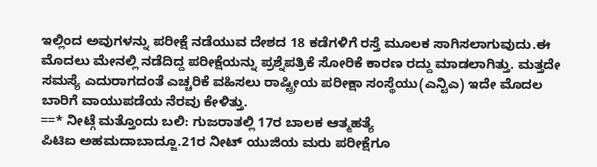ಇಲ್ಲಿಂದ ಅವುಗಳನ್ನು ಪರೀಕ್ಷೆ ನಡೆಯುವ ದೇಶದ 18 ಕಡೆಗಳಿಗೆ ರಸ್ತೆ ಮೂಲಕ ಸಾಗಿಸಲಾಗುವುದು.ಈ ಮೊದಲು ಮೇನಲ್ಲಿ ನಡೆದಿದ್ದ ಪರೀಕ್ಷೆಯನ್ನು ಪ್ರಶ್ನೆಪತ್ರಿಕೆ ಸೋರಿಕೆ ಕಾರಣ ರದ್ದು ಮಾಡಲಾಗಿತ್ತು. ಮತ್ತದೇ ಸಮಸ್ಯೆ ಎದುರಾಗದಂತೆ ಎಚ್ಚರಿಕೆ ವಹಿಸಲು ರಾಷ್ಟ್ರೀಯ ಪರೀಕ್ಷಾ ಸಂಸ್ಥೆಯು(ಎನ್ಟಿಎ) ಇದೇ ಮೊದಲ ಬಾರಿಗೆ ವಾಯುಪಡೆಯ ನೆರವು ಕೇಳಿತ್ತು.
==* ನೀಟ್ಗೆ ಮತ್ತೊಂದು ಬಲಿ: ಗುಜರಾತಲ್ಲಿ 17ರ ಬಾಲಕ ಆತ್ಮಹತ್ಯೆ
ಪಿಟಿಐ ಅಹಮದಾಬಾದ್ಜೂ.21ರ ನೀಟ್ ಯುಜಿಯ ಮರು ಪರೀಕ್ಷೆಗೂ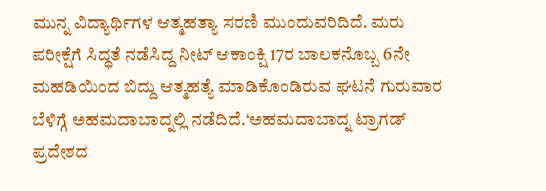ಮುನ್ನ ವಿದ್ಯಾರ್ಥಿಗಳ ಆತ್ಮಹತ್ಯಾ ಸರಣಿ ಮುಂದುವರಿದಿದೆ. ಮರು ಪರೀಕ್ಷೆಗೆ ಸಿದ್ಧತೆ ನಡೆಸಿದ್ದ ನೀಟ್ ಆಕಾಂಕ್ಷಿ 17ರ ಬಾಲಕನೊಬ್ಬ 6ನೇ ಮಹಡಿಯಿಂದ ಬಿದ್ದು ಆತ್ಮಹತ್ಯೆ ಮಾಡಿಕೊಂಡಿರುವ ಘಟನೆ ಗುರುವಾರ ಬೆಳಿಗ್ಗೆ ಅಹಮದಾಬಾದ್ನಲ್ಲಿ ನಡೆದಿದೆ.‘ಅಹಮದಾಬಾದ್ನ ಟ್ರಾಗಡ್ ಪ್ರದೇಶದ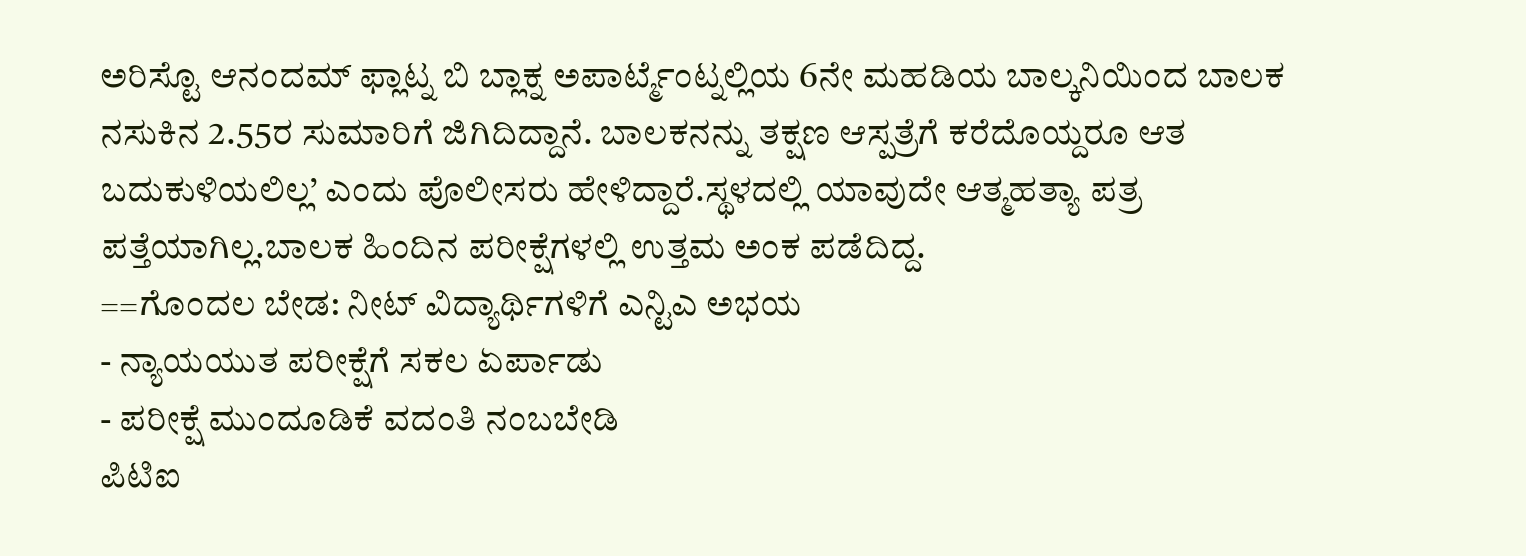ಅರಿಸ್ಟೊ ಆನಂದಮ್ ಫ್ಲಾಟ್ನ ಬಿ ಬ್ಲಾಕ್ನ ಅಪಾರ್ಟ್ಮೆಂಟ್ನಲ್ಲಿಯ 6ನೇ ಮಹಡಿಯ ಬಾಲ್ಕನಿಯಿಂದ ಬಾಲಕ ನಸುಕಿನ 2.55ರ ಸುಮಾರಿಗೆ ಜಿಗಿದಿದ್ದಾನೆ. ಬಾಲಕನನ್ನು ತಕ್ಷಣ ಆಸ್ಪತ್ರೆಗೆ ಕರೆದೊಯ್ದರೂ ಆತ ಬದುಕುಳಿಯಲಿಲ್ಲ’ ಎಂದು ಪೊಲೀಸರು ಹೇಳಿದ್ದಾರೆ.ಸ್ಥಳದಲ್ಲಿ ಯಾವುದೇ ಆತ್ಮಹತ್ಯಾ ಪತ್ರ ಪತ್ತೆಯಾಗಿಲ್ಲ.ಬಾಲಕ ಹಿಂದಿನ ಪರೀಕ್ಷೆಗಳಲ್ಲಿ ಉತ್ತಮ ಅಂಕ ಪಡೆದಿದ್ದ.
==ಗೊಂದಲ ಬೇಡ: ನೀಟ್ ವಿದ್ಯಾರ್ಥಿಗಳಿಗೆ ಎನ್ಟಿಎ ಅಭಯ
- ನ್ಯಾಯಯುತ ಪರೀಕ್ಷೆಗೆ ಸಕಲ ಏರ್ಪಾಡು
- ಪರೀಕ್ಷೆ ಮುಂದೂಡಿಕೆ ವದಂತಿ ನಂಬಬೇಡಿ
ಪಿಟಿಐ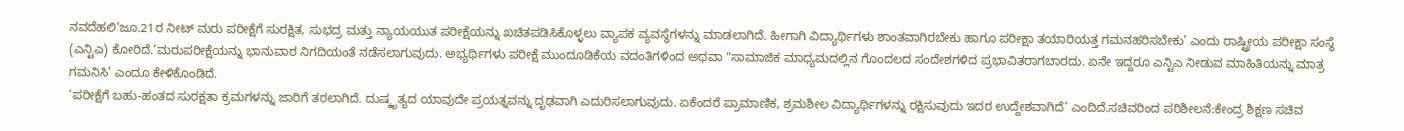ನವದೆಹಲಿ‘ಜೂ.21ರ ನೀಟ್ ಮರು ಪರೀಕ್ಷೆಗೆ ಸುರಕ್ಷಿತ, ಸುಭದ್ರ ಮತ್ತು ನ್ಯಾಯಯುತ ಪರೀಕ್ಷೆಯನ್ನು ಖಚಿತಪಡಿಸಿಕೊಳ್ಳಲು ವ್ಯಾಪಕ ವ್ಯವಸ್ಥೆಗಳನ್ನು ಮಾಡಲಾಗಿದೆ. ಹೀಗಾಗಿ ವಿದ್ಯಾರ್ಥಿಗಳು ಶಾಂತವಾಗಿರಬೇಕು ಹಾಗೂ ಪರೀಕ್ಷಾ ತಯಾರಿಯತ್ತ ಗಮನಹರಿಸಬೇಕು’ ಎಂದು ರಾಷ್ಟ್ರೀಯ ಪರೀಕ್ಷಾ ಸಂಸ್ಥೆ (ಎನ್ಟಿಎ) ಕೋರಿದೆ.‘ಮರುಪರೀಕ್ಷೆಯನ್ನು ಭಾನುವಾರ ನಿಗದಿಯಂತೆ ನಡೆಸಲಾಗುವುದು. ಅಭ್ಯರ್ಥಿಗಳು ಪರೀಕ್ಷೆ ಮುಂದೂಡಿಕೆಯ ವದಂತಿಗಳಿಂದ ಅಥವಾ "ಸಾಮಾಜಿಕ ಮಾಧ್ಯಮದಲ್ಲಿನ ಗೊಂದಲದ ಸಂದೇಶಗಳಿದ ಪ್ರಭಾವಿತರಾಗಬಾರದು. ಏನೇ ಇದ್ದರೂ ಎನ್ಟಿಎ ನೀಡುವ ಮಾಹಿತಿಯನ್ನು ಮಾತ್ರ ಗಮನಿಸಿ’ ಎಂದೂ ಕೇಳಿಕೊಂಡಿದೆ.
‘ಪರೀಕ್ಷೆಗೆ ಬಹು-ಹಂತದ ಸುರಕ್ಷತಾ ಕ್ರಮಗಳನ್ನು ಜಾರಿಗೆ ತರಲಾಗಿದೆ. ದುಷ್ಕೃತ್ಯದ ಯಾವುದೇ ಪ್ರಯತ್ನವನ್ನು ದೃಢವಾಗಿ ಎದುರಿಸಲಾಗುವುದು. ಏಕೆಂದರೆ ಪ್ರಾಮಾಣಿಕ, ಶ್ರಮಶೀಲ ವಿದ್ಯಾರ್ಥಿಗಳನ್ನು ರಕ್ಷಿಸುವುದು ಇದರ ಉದ್ದೇಶವಾಗಿದೆ’ ಎಂದಿದೆ.ಸಚಿವರಿಂದ ಪರಿಶೀಲನೆ:ಕೇಂದ್ರ ಶಿಕ್ಷಣ ಸಚಿವ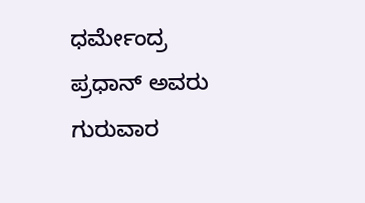ಧರ್ಮೇಂದ್ರ ಪ್ರಧಾನ್ ಅವರು ಗುರುವಾರ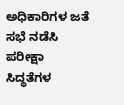ಅಧಿಕಾರಿಗಳ ಜತೆ ಸಭೆ ನಡೆಸಿ ಪರೀಕ್ಷಾ ಸಿದ್ಧತೆಗಳ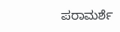ಪರಾಮರ್ಶೆ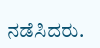ನಡೆಸಿದರು.